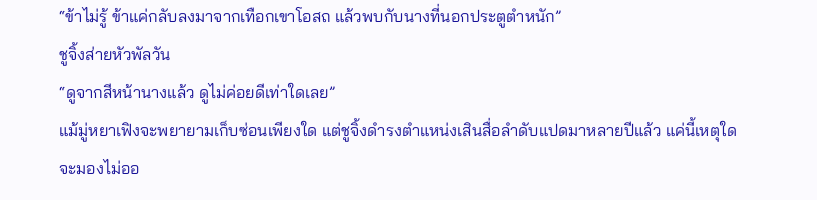“ข้าไม่รู้ ข้าแค่กลับลงมาจากเทือกเขาโอสถ แล้วพบกับนางที่นอกประตูตำหนัก”
ชูจิ้งส่ายหัวพัลวัน
“ดูจากสีหน้านางแล้ว ดูไม่ค่อยดีเท่าใดเลย”
แม้มู่หยาเฟิงจะพยายามเก็บซ่อนเพียงใด แต่ชูจิ้งดำรงตำแหน่งเสินสื่อลำดับแปดมาหลายปีแล้ว แค่นี้เหตุใดจะมองไม่ออ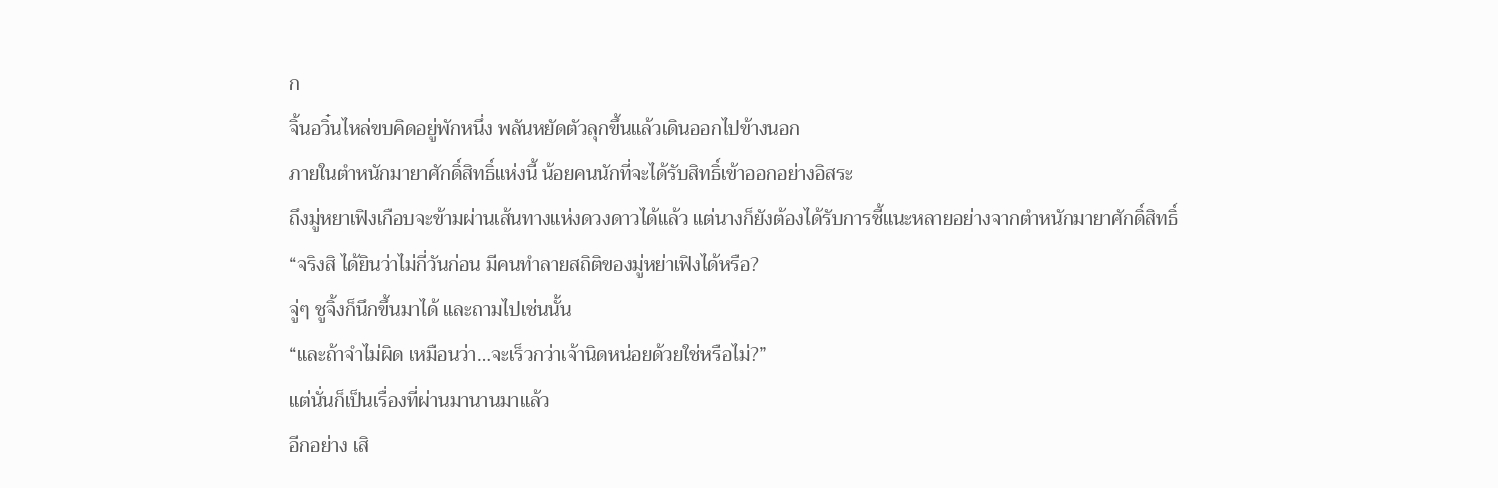ก
จิ้นอวิ๋นไหล่ขบคิดอยู่พักหนึ่ง พลันหยัดตัวลุกขึ้นแล้วเดินออกไปข้างนอก
ภายในตำหนักมายาศักดิ์สิทธิ์แห่งนี้ น้อยคนนักที่จะได้รับสิทธิ์เข้าออกอย่างอิสระ
ถึงมู่หยาเฟิงเกือบจะข้ามผ่านเส้นทางแห่งดวงดาวได้แล้ว แต่นางก็ยังต้องได้รับการชี้แนะหลายอย่างจากตำหนักมายาศักดิ์สิทธิ์
“จริงสิ ได้ยินว่าไม่กี่วันก่อน มีคนทำลายสถิติของมู่หย่าเฟิงได้หรือ?
จู่ๆ ชูจิ้งก็นึกขึ้นมาได้ และถามไปเช่นนั้น
“และถ้าจำไม่ผิด เหมือนว่า…จะเร็วกว่าเจ้านิดหน่อยด้วยใช่หรือไม่?”
แต่นั่นก็เป็นเรื่องที่ผ่านมานานมาแล้ว
อีกอย่าง เสิ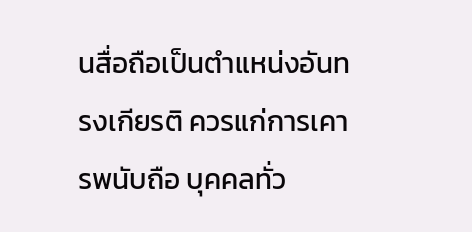นสื่อถือเป็นตำแหน่งอันทรงเกียรติ ควรแก่การเคารพนับถือ บุคคลทั่ว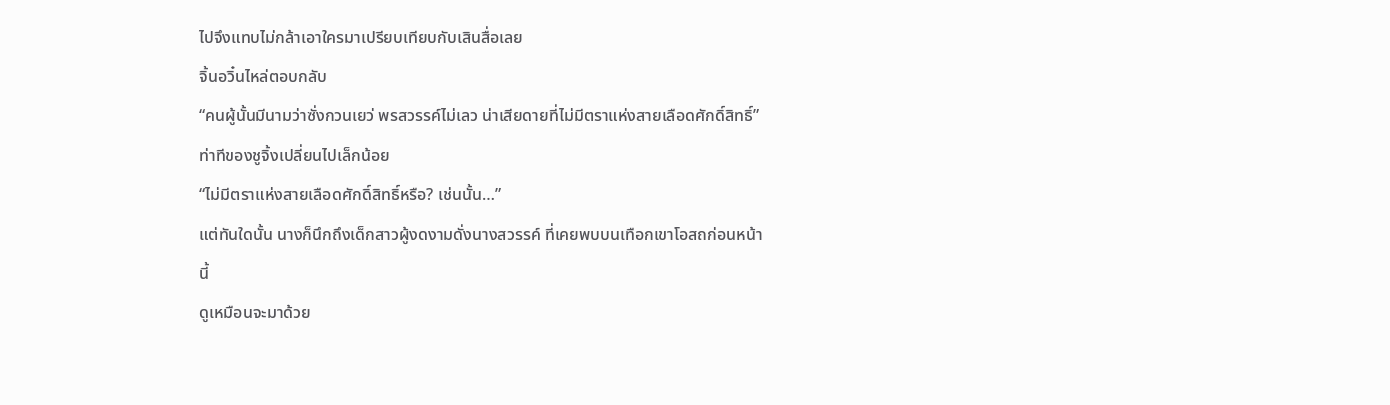ไปจึงแทบไม่กล้าเอาใครมาเปรียบเทียบกับเสินสื่อเลย
จิ้นอวิ๋นไหล่ตอบกลับ
“คนผู้นั้นมีนามว่าซั่งกวนเยว่ พรสวรรค์ไม่เลว น่าเสียดายที่ไม่มีตราแห่งสายเลือดศักดิ์สิทธิ์”
ท่าทีของชูจิ้งเปลี่ยนไปเล็กน้อย
“ไม่มีตราแห่งสายเลือดศักดิ์สิทธิ์หรือ? เช่นนั้น…”
แต่ทันใดนั้น นางก็นึกถึงเด็กสาวผู้งดงามดั่งนางสวรรค์ ที่เคยพบบนเทือกเขาโอสถก่อนหน้านี้
ดูเหมือนจะมาด้วย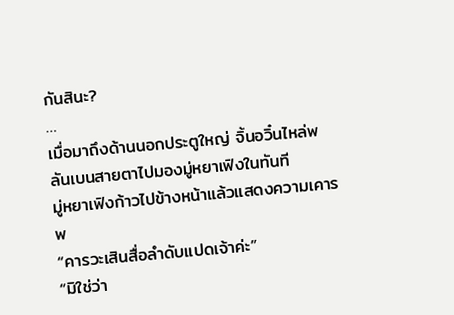กันสินะ?
…
เมื่อมาถึงด้านนอกประตูใหญ่ จิ้นอวิ๋นไหล่พลันเบนสายตาไปมองมู่หยาเฟิงในทันที
มู่หยาเฟิงก้าวไปข้างหน้าแล้วแสดงความเคารพ
“คารวะเสินสื่อลำดับแปดเจ้าค่ะ”
“มิใช่ว่า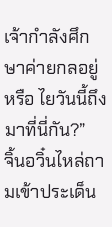เจ้ากำลังศึกษาค่ายกลอยู่หรือ ไยวันนี้ถึงมาที่นี่กัน?”
จิ้นอวิ๋นไหล่ถามเข้าประเด็น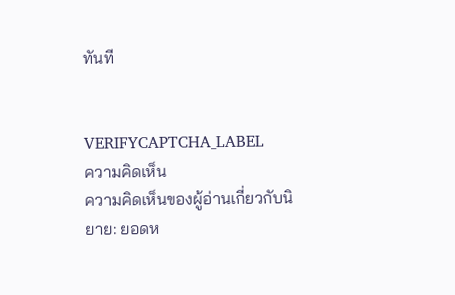ทันที


VERIFYCAPTCHA_LABEL
ความคิดเห็น
ความคิดเห็นของผู้อ่านเกี่ยวกับนิยาย: ยอดห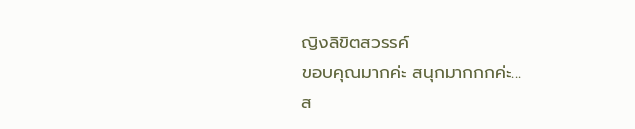ญิงลิขิตสวรรค์
ขอบคุณมากค่ะ สนุกมากกกค่ะ...
ส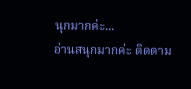นุกมากค่ะ...
อ่านสนุกมากค่ะ ติดตาม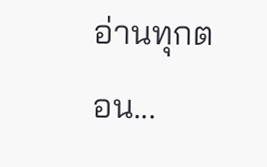อ่านทุกตอน...